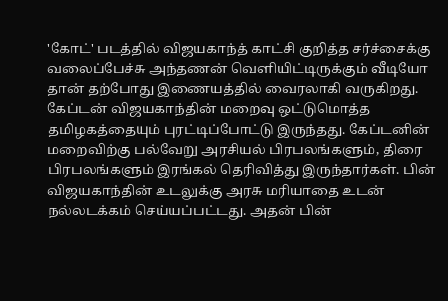'கோட்' படத்தில் விஜயகாந்த் காட்சி குறித்த சர்ச்சைக்கு வலைப்பேச்சு அந்தணன் வெளியிட்டிருக்கும் வீடியோ தான் தற்போது இணையத்தில் வைரலாகி வருகிறது. கேப்டன் விஜயகாந்தின் மறைவு ஒட்டுமொத்த தமிழகத்தையும் புரட்டிப்போட்டு இருந்தது. கேப்டனின் மறைவிற்கு பல்வேறு அரசியல் பிரபலங்களும், திரை பிரபலங்களும் இரங்கல் தெரிவித்து இருந்தார்கள். பின் விஜயகாந்தின் உடலுக்கு அரசு மரியாதை உடன் நல்லடக்கம் செய்யப்பட்டது. அதன் பின்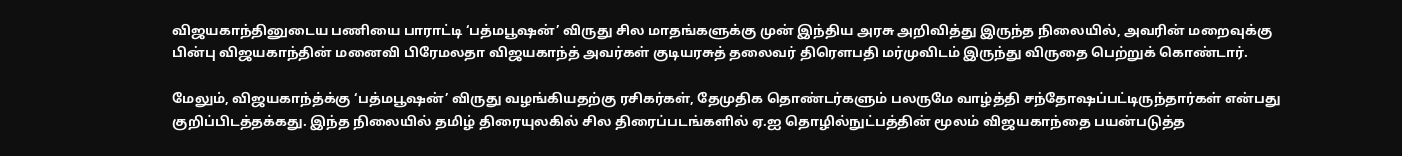விஜயகாந்தினுடைய பணியை பாராட்டி ‘பத்மபூஷன்’ விருது சில மாதங்களுக்கு முன் இந்திய அரசு அறிவித்து இருந்த நிலையில், அவரின் மறைவுக்கு பின்பு விஜயகாந்தின் மனைவி பிரேமலதா விஜயகாந்த் அவர்கள் குடியரசுத் தலைவர் திரௌபதி மர்முவிடம் இருந்து விருதை பெற்றுக் கொண்டார்.

மேலும், விஜயகாந்த்க்கு ‘பத்மபூஷன்’ விருது வழங்கியதற்கு ரசிகர்கள், தேமுதிக தொண்டர்களும் பலருமே வாழ்த்தி சந்தோஷப்பட்டிருந்தார்கள் என்பது குறிப்பிடத்தக்கது. இந்த நிலையில் தமிழ் திரையுலகில் சில திரைப்படங்களில் ஏ.ஐ தொழில்நுட்பத்தின் மூலம் விஜயகாந்தை பயன்படுத்த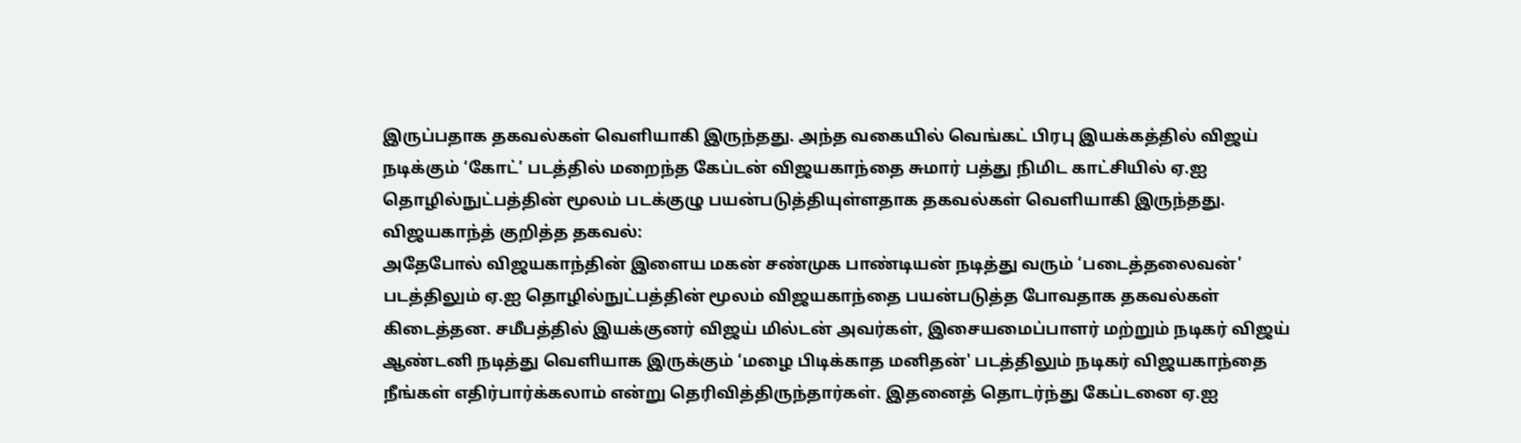இருப்பதாக தகவல்கள் வெளியாகி இருந்தது. அந்த வகையில் வெங்கட் பிரபு இயக்கத்தில் விஜய் நடிக்கும் ‘கோட்’ படத்தில் மறைந்த கேப்டன் விஜயகாந்தை சுமார் பத்து நிமிட காட்சியில் ஏ.ஐ தொழில்நுட்பத்தின் மூலம் படக்குழு பயன்படுத்தியுள்ளதாக தகவல்கள் வெளியாகி இருந்தது.
விஜயகாந்த் குறித்த தகவல்:
அதேபோல் விஜயகாந்தின் இளைய மகன் சண்முக பாண்டியன் நடித்து வரும் ‘படைத்தலைவன்’ படத்திலும் ஏ.ஐ தொழில்நுட்பத்தின் மூலம் விஜயகாந்தை பயன்படுத்த போவதாக தகவல்கள் கிடைத்தன. சமீபத்தில் இயக்குனர் விஜய் மில்டன் அவர்கள், இசையமைப்பாளர் மற்றும் நடிகர் விஜய் ஆண்டனி நடித்து வெளியாக இருக்கும் ‘மழை பிடிக்காத மனிதன்' படத்திலும் நடிகர் விஜயகாந்தை நீங்கள் எதிர்பார்க்கலாம் என்று தெரிவித்திருந்தார்கள். இதனைத் தொடர்ந்து கேப்டனை ஏ.ஐ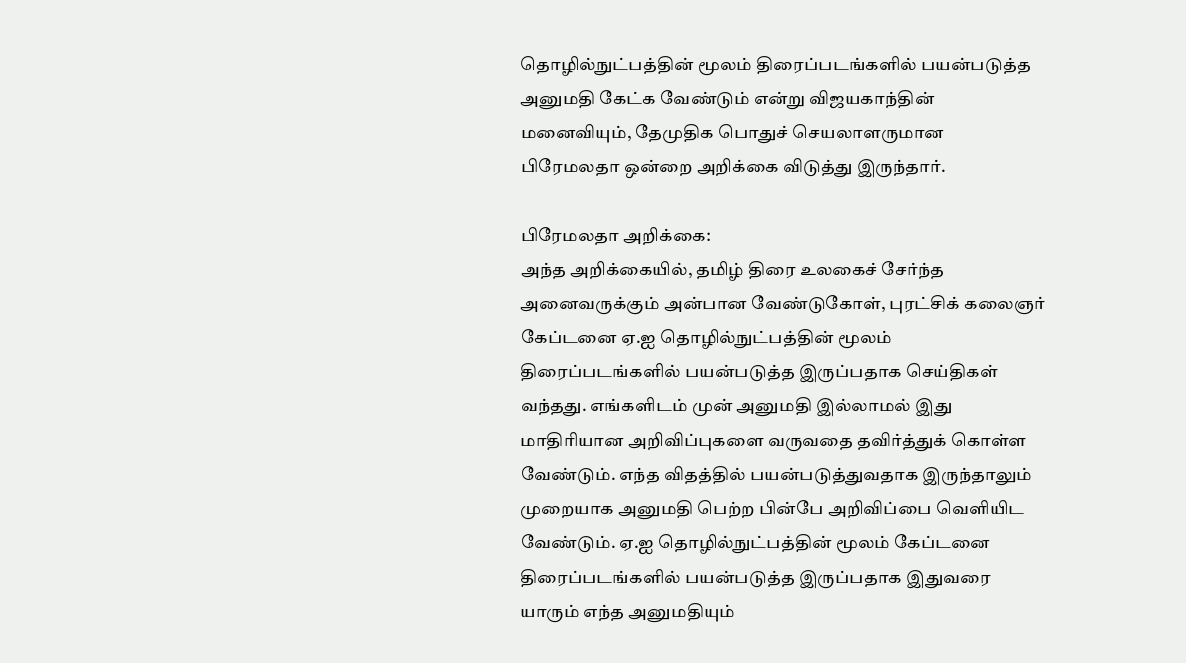தொழில்நுட்பத்தின் மூலம் திரைப்படங்களில் பயன்படுத்த அனுமதி கேட்க வேண்டும் என்று விஜயகாந்தின் மனைவியும், தேமுதிக பொதுச் செயலாளருமான பிரேமலதா ஒன்றை அறிக்கை விடுத்து இருந்தார்.

பிரேமலதா அறிக்கை:
அந்த அறிக்கையில், தமிழ் திரை உலகைச் சேர்ந்த அனைவருக்கும் அன்பான வேண்டுகோள், புரட்சிக் கலைஞர் கேப்டனை ஏ.ஐ தொழில்நுட்பத்தின் மூலம் திரைப்படங்களில் பயன்படுத்த இருப்பதாக செய்திகள் வந்தது. எங்களிடம் முன் அனுமதி இல்லாமல் இது மாதிரியான அறிவிப்புகளை வருவதை தவிர்த்துக் கொள்ள வேண்டும். எந்த விதத்தில் பயன்படுத்துவதாக இருந்தாலும் முறையாக அனுமதி பெற்ற பின்பே அறிவிப்பை வெளியிட வேண்டும். ஏ.ஐ தொழில்நுட்பத்தின் மூலம் கேப்டனை திரைப்படங்களில் பயன்படுத்த இருப்பதாக இதுவரை யாரும் எந்த அனுமதியும்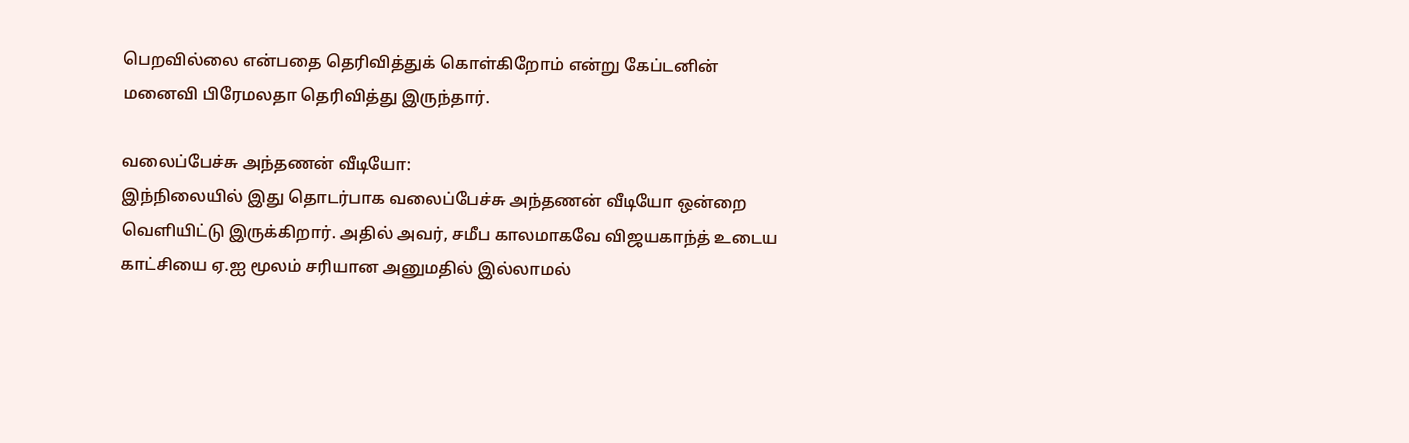பெறவில்லை என்பதை தெரிவித்துக் கொள்கிறோம் என்று கேப்டனின் மனைவி பிரேமலதா தெரிவித்து இருந்தார்.

வலைப்பேச்சு அந்தணன் வீடியோ:
இந்நிலையில் இது தொடர்பாக வலைப்பேச்சு அந்தணன் வீடியோ ஒன்றை வெளியிட்டு இருக்கிறார். அதில் அவர், சமீப காலமாகவே விஜயகாந்த் உடைய காட்சியை ஏ.ஐ மூலம் சரியான அனுமதில் இல்லாமல்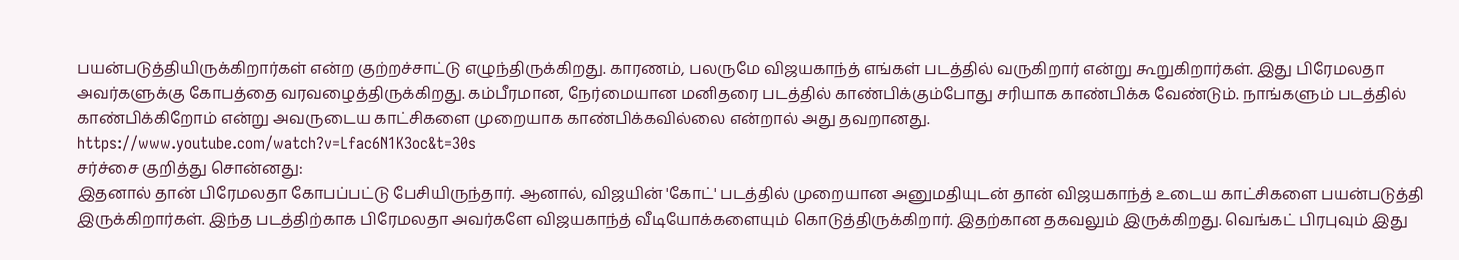பயன்படுத்தியிருக்கிறார்கள் என்ற குற்றச்சாட்டு எழுந்திருக்கிறது. காரணம், பலருமே விஜயகாந்த் எங்கள் படத்தில் வருகிறார் என்று கூறுகிறார்கள். இது பிரேமலதா அவர்களுக்கு கோபத்தை வரவழைத்திருக்கிறது. கம்பீரமான, நேர்மையான மனிதரை படத்தில் காண்பிக்கும்போது சரியாக காண்பிக்க வேண்டும். நாங்களும் படத்தில் காண்பிக்கிறோம் என்று அவருடைய காட்சிகளை முறையாக காண்பிக்கவில்லை என்றால் அது தவறானது.
https://www.youtube.com/watch?v=Lfac6N1K3oc&t=30s
சர்ச்சை குறித்து சொன்னது:
இதனால் தான் பிரேமலதா கோபப்பட்டு பேசியிருந்தார். ஆனால், விஜயின் 'கோட்' படத்தில் முறையான அனுமதியுடன் தான் விஜயகாந்த் உடைய காட்சிகளை பயன்படுத்தி இருக்கிறார்கள். இந்த படத்திற்காக பிரேமலதா அவர்களே விஜயகாந்த் வீடியோக்களையும் கொடுத்திருக்கிறார். இதற்கான தகவலும் இருக்கிறது. வெங்கட் பிரபுவும் இது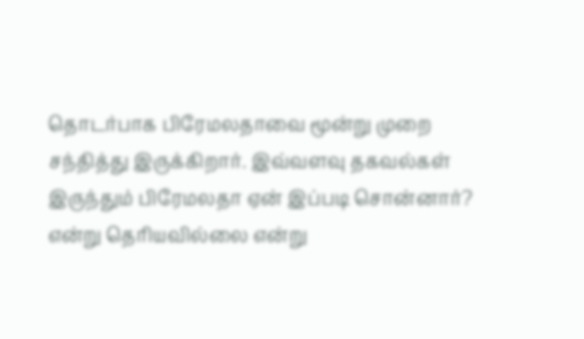தொடர்பாக பிரேமலதாவை மூன்று முறை சந்தித்து இருக்கிறார். இவ்வளவு தகவல்கள் இருந்தும் பிரேமலதா ஏன் இப்படி சொன்னார்? என்று தெரியவில்லை என்று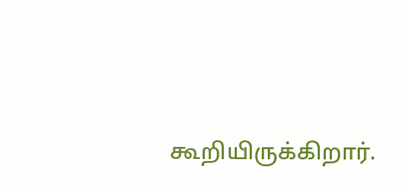கூறியிருக்கிறார்.